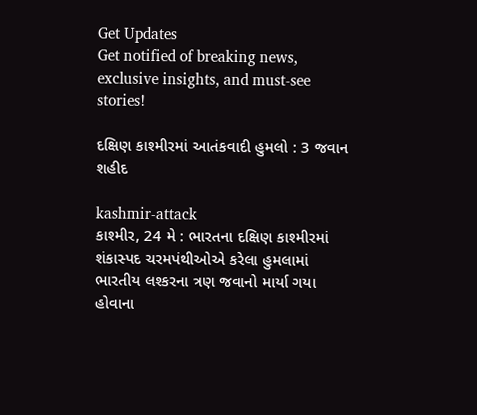Get Updates
Get notified of breaking news, exclusive insights, and must-see stories!

દક્ષિણ કાશ્મીરમાં આતંકવાદી હુમલો : 3 જવાન શહીદ

kashmir-attack
કાશ્મીર, 24 મે : ભારતના દક્ષિણ કાશ્મીરમાં શંકાસ્પદ ચરમપંથીઓએ કરેલા હુમલામાં ભારતીય લશ્કરના ત્રણ જવાનો માર્યા ગયા હોવાના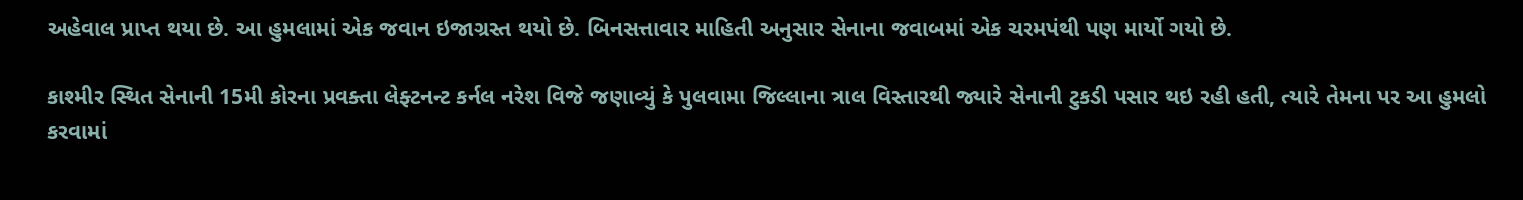અહેવાલ પ્રાપ્ત થયા છે. આ હુમલામાં એક જવાન ઇજાગ્રસ્ત થયો છે. બિનસત્તાવાર માહિતી અનુસાર સેનાના જવાબમાં એક ચરમપંથી પણ માર્યો ગયો છે.

કાશ્મીર સ્થિત સેનાની 15મી કોરના પ્રવક્તા લેફ્ટનન્ટ કર્નલ નરેશ વિજે જણાવ્યું કે પુલવામા જિલ્લાના ત્રાલ વિસ્તારથી જ્યારે સેનાની ટુકડી પસાર થઇ રહી હતી, ત્યારે તેમના પર આ હુમલો કરવામાં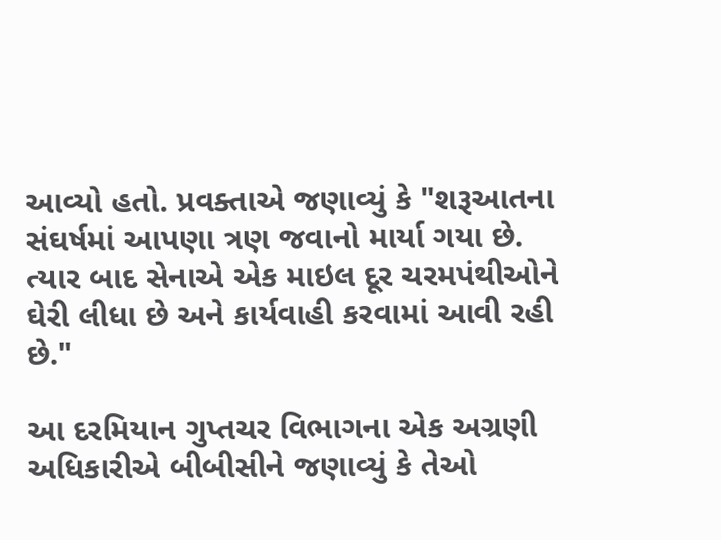આવ્યો હતો. પ્રવક્તાએ જણાવ્યું કે "શરૂઆતના સંઘર્ષમાં આપણા ત્રણ જવાનો માર્યા ગયા છે. ત્યાર બાદ સેનાએ એક માઇલ દૂર ચરમપંથીઓને ઘેરી લીધા છે અને કાર્યવાહી કરવામાં આવી રહી છે."

આ દરમિયાન ગુપ્તચર વિભાગના એક અગ્રણી અધિકારીએ બીબીસીને જણાવ્યું કે તેઓ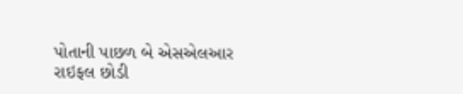પોતાની પાછળ બે એસએલઆર રાઇફલ છોડી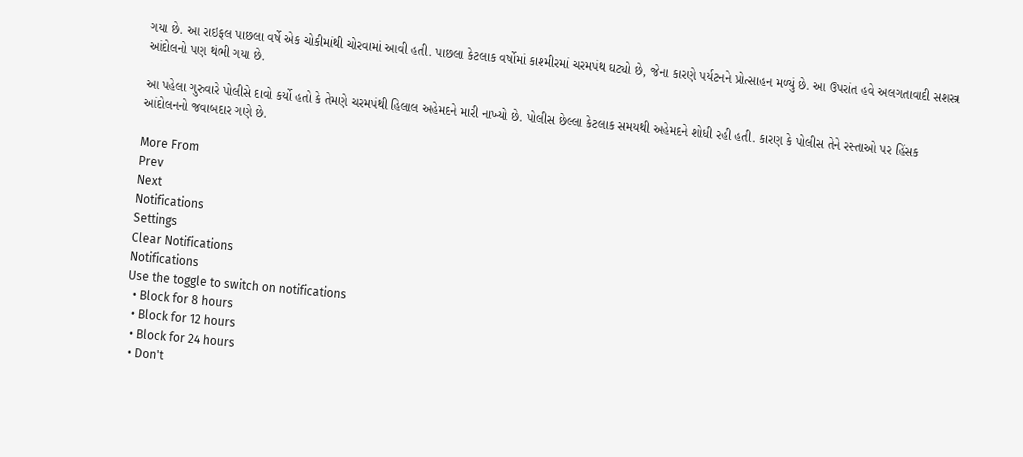ગયા છે. આ રાઇફલ પાછલા વર્ષે એક ચોકીમાંથી ચોરવામાં આવી હતી. પાછલા કેટલાક વર્ષોમાં કાશ્મીરમાં ચરમપંથ ઘટ્યો છે, જેના કારણે પર્યટનને પ્રોત્સાહન મળ્યું છે. આ ઉપરાંત હવે અલગતાવાદી સશસ્ત્ર આંદોલનો પણ થંભી ગયા છે.

આ પહેલા ગુરુવારે પોલીસે દાવો કર્યો હતો કે તેમણે ચરમપંથી હિલાલ અહેમદને મારી નાખ્યો છે. પોલીસ છેલ્લા કેટલાક સમયથી અહેમદને શોધી રહી હતી. કારણ કે પોલીસ તેને રસ્તાઓ પર હિંસક આંદોલનનો જવાબદાર ગણે છે.

More From
Prev
Next
Notifications
Settings
Clear Notifications
Notifications
Use the toggle to switch on notifications
  • Block for 8 hours
  • Block for 12 hours
  • Block for 24 hours
  • Don't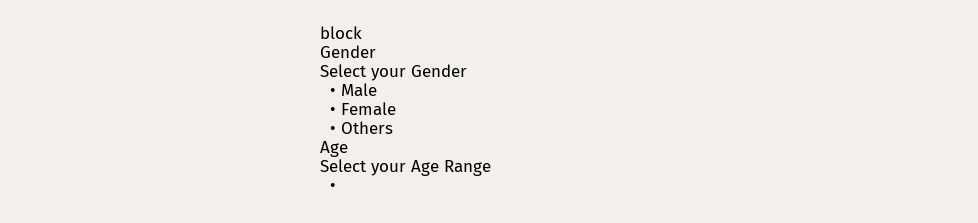block
Gender
Select your Gender
  • Male
  • Female
  • Others
Age
Select your Age Range
  •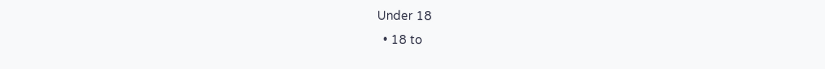Under 18
  • 18 to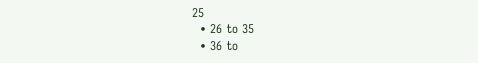25
  • 26 to 35
  • 36 to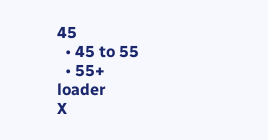45
  • 45 to 55
  • 55+
loader
X